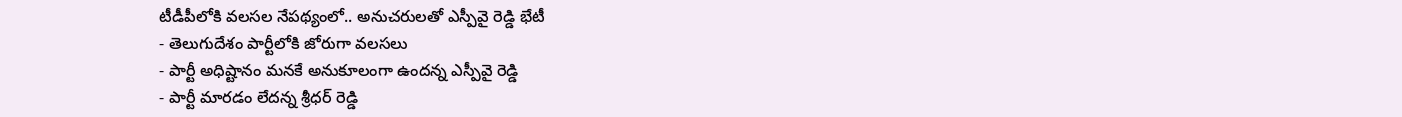టీడీపీలోకి వలసల నేపథ్యంలో.. అనుచరులతో ఎస్పీవై రెడ్డి భేటీ
- తెలుగుదేశం పార్టీలోకి జోరుగా వలసలు
- పార్టీ అధిష్టానం మనకే అనుకూలంగా ఉందన్న ఎస్పీవై రెడ్డి
- పార్టీ మారడం లేదన్న శ్రీధర్ రెడ్డి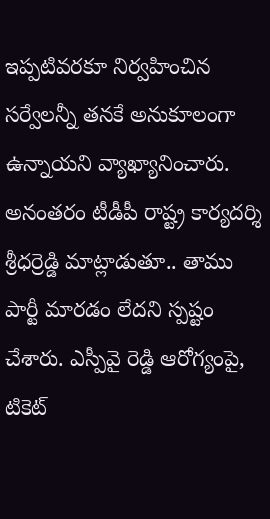ఇప్పటివరకూ నిర్వహించిన సర్వేలన్నీ తనకే అనుకూలంగా ఉన్నాయని వ్యాఖ్యానించారు. అనంతరం టీడీపీ రాష్ట్ర కార్యదర్శి శ్రీధర్రెడ్డి మాట్లాడుతూ.. తాము పార్టీ మారడం లేదని స్పష్టం చేశారు. ఎస్పీవై రెడ్డి ఆరోగ్యంపై, టికెట్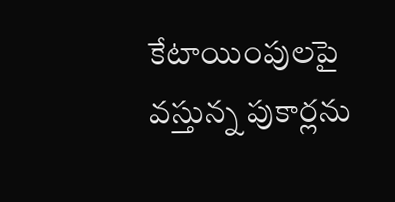కేటాయింపులపై వస్తున్న పుకార్లను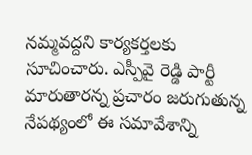నమ్మవద్దని కార్యకర్తలకు సూచించారు. ఎస్పీవై రెడ్డి పార్టీ మారుతారన్న ప్రచారం జరుగుతున్న నేపథ్యంలో ఈ సమావేశాన్ని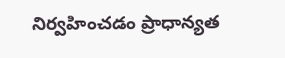నిర్వహించడం ప్రాధాన్యత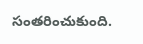సంతరించుకుంది.